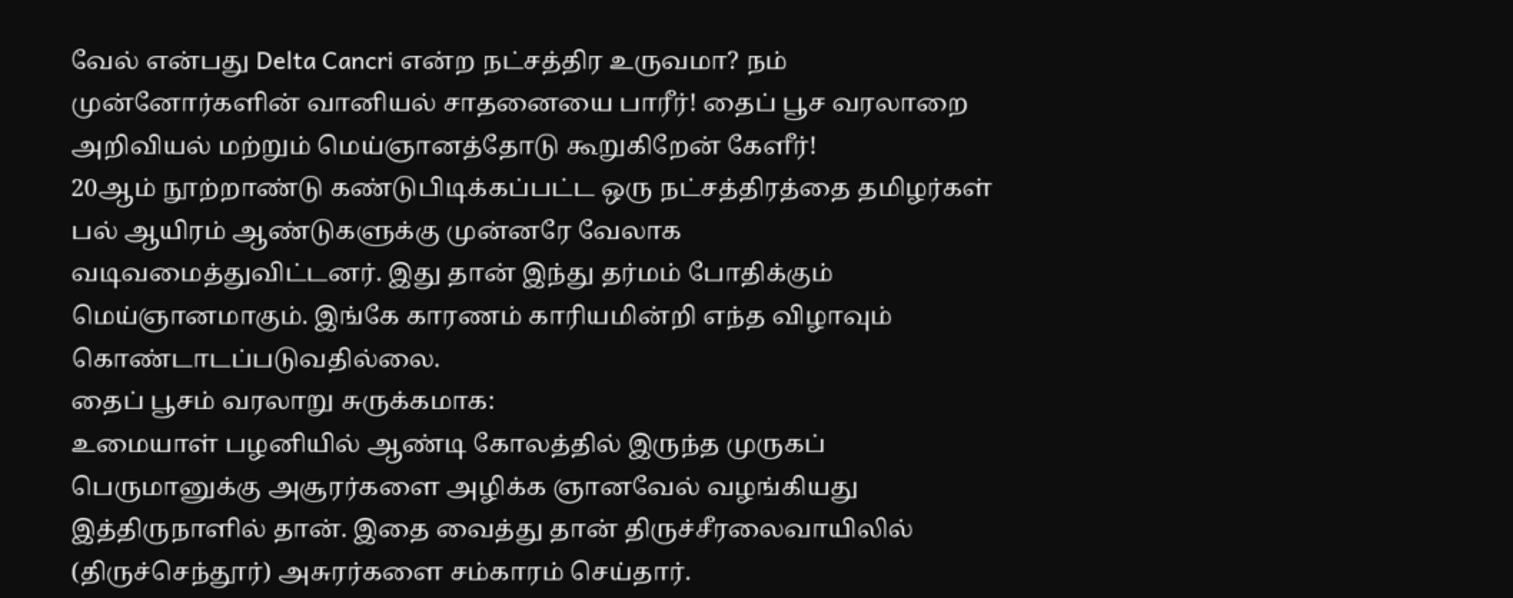வேல் என்பது Delta Cancri என்ற நட்சத்திர உருவமா? நம் முன்னோர்களின் வானியல் சாதனையை பாரீர்! தைப் பூச வரலாறை அறிவியல் மற்றும் மெய்ஞானத்தோடு கூறுகிறேன் கேளீர்!
20ஆம் நூற்றாண்டு கண்டுபிடிக்கப்பட்ட ஒரு நட்சத்திரத்தை தமிழர்கள் பல் ஆயிரம் ஆண்டுகளுக்கு முன்னரே வேலாக வடிவமைத்துவிட்டனர். இது தான் இந்து தர்மம் போதிக்கும் மெய்ஞானமாகும். இங்கே காரணம் காரியமின்றி எந்த விழாவும் கொண்டாடப்படுவதில்லை.
தைப் பூசம் வரலாறு சுருக்கமாக:
உமையாள் பழனியில் ஆண்டி கோலத்தில் இருந்த முருகப் பெருமானுக்கு அசூரர்களை அழிக்க ஞானவேல் வழங்கியது இத்திருநாளில் தான். இதை வைத்து தான் திருச்சீரலைவாயிலில் (திருச்செந்தூர்) அசுரர்களை சம்காரம் செய்தார்.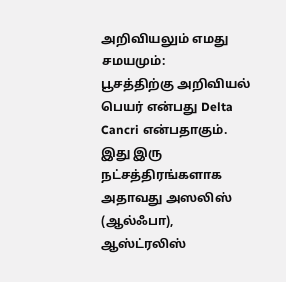அறிவியலும் எமது சமயமும்:
பூசத்திற்கு அறிவியல் பெயர் என்பது Delta Cancri என்பதாகும். இது இரு நட்சத்திரங்களாக அதாவது அஸலிஸ் (ஆல்ஃபா), ஆஸ்ட்ரலிஸ்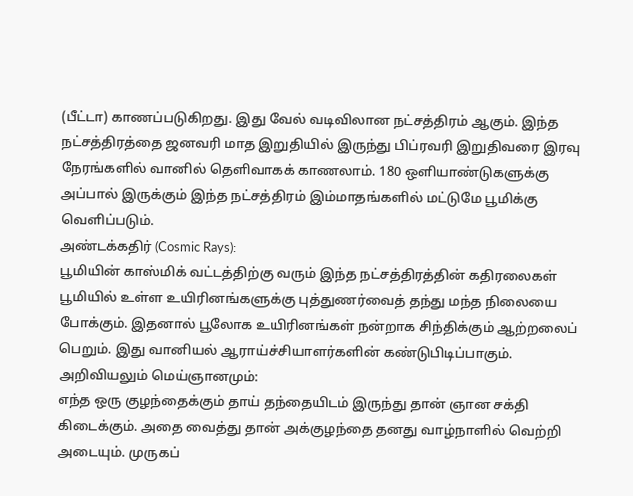(பீட்டா) காணப்படுகிறது. இது வேல் வடிவிலான நட்சத்திரம் ஆகும். இந்த நட்சத்திரத்தை ஜனவரி மாத இறுதியில் இருந்து பிப்ரவரி இறுதிவரை இரவு நேரங்களில் வானில் தெளிவாகக் காணலாம். 180 ஒளியாண்டுகளுக்கு அப்பால் இருக்கும் இந்த நட்சத்திரம் இம்மாதங்களில் மட்டுமே பூமிக்கு வெளிப்படும்.
அண்டக்கதிர் (Cosmic Rays):
பூமியின் காஸ்மிக் வட்டத்திற்கு வரும் இந்த நட்சத்திரத்தின் கதிரலைகள் பூமியில் உள்ள உயிரினங்களுக்கு புத்துணர்வைத் தந்து மந்த நிலையை போக்கும். இதனால் பூலோக உயிரினங்கள் நன்றாக சிந்திக்கும் ஆற்றலைப் பெறும். இது வானியல் ஆராய்ச்சியாளர்களின் கண்டுபிடிப்பாகும்.
அறிவியலும் மெய்ஞானமும்:
எந்த ஒரு குழந்தைக்கும் தாய் தந்தையிடம் இருந்து தான் ஞான சக்தி கிடைக்கும். அதை வைத்து தான் அக்குழந்தை தனது வாழ்நாளில் வெற்றி அடையும். முருகப்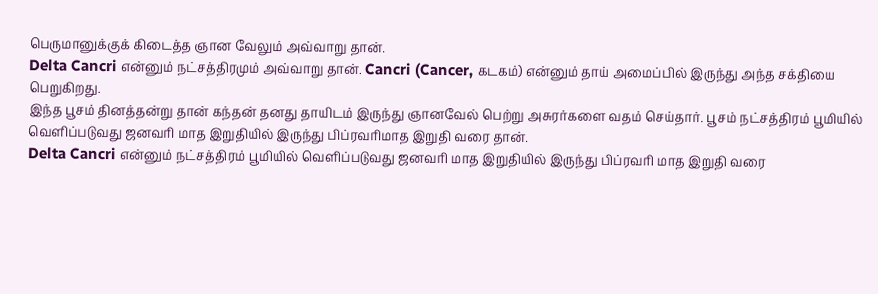பெருமானுக்குக் கிடைத்த ஞான வேலும் அவ்வாறு தான்.
Delta Cancri என்னும் நட்சத்திரமும் அவ்வாறு தான். Cancri (Cancer, கடகம்) என்னும் தாய் அமைப்பில் இருந்து அந்த சக்தியை பெறுகிறது.
இந்த பூசம் தினத்தன்று தான் கந்தன் தனது தாயிடம் இருந்து ஞானவேல் பெற்று அசுரர்களை வதம் செய்தார். பூசம் நட்சத்திரம் பூமியில் வெளிப்படுவது ஜனவரி மாத இறுதியில் இருந்து பிப்ரவரிமாத இறுதி வரை தான்.
Delta Cancri என்னும் நட்சத்திரம் பூமியில் வெளிப்படுவது ஜனவரி மாத இறுதியில் இருந்து பிப்ரவரி மாத இறுதி வரை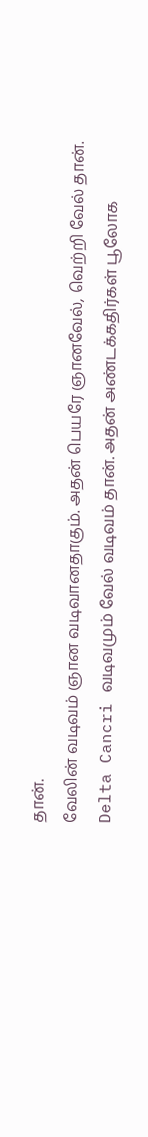தான்.
வேலின் வடிவம் ஞான வடிவானதாகும். அதன் பெயரே ஞானவேல், வெற்றி வேல் தான்.
Delta Cancri வடிவமும் வேல் வடிவம் தான். அதன் அண்டக்கதிர்கள் பூலோக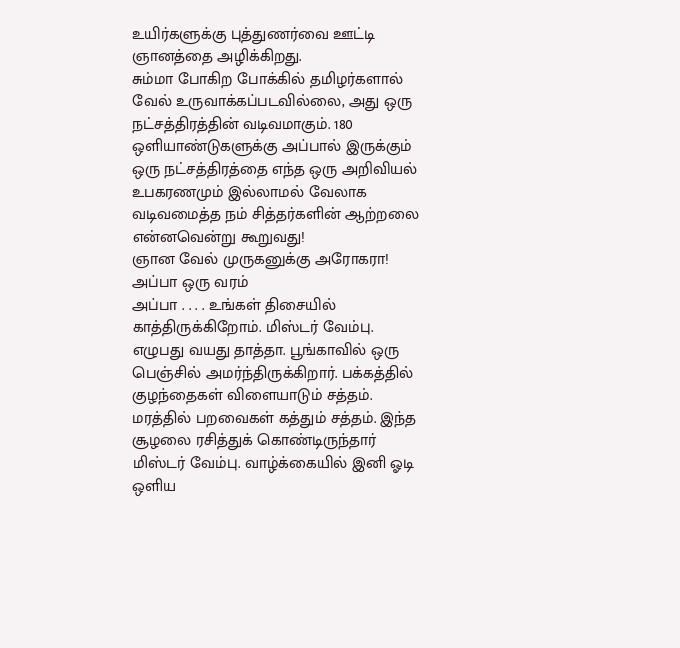உயிர்களுக்கு புத்துணர்வை ஊட்டி ஞானத்தை அழிக்கிறது.
சும்மா போகிற போக்கில் தமிழர்களால் வேல் உருவாக்கப்படவில்லை, அது ஒரு நட்சத்திரத்தின் வடிவமாகும். 180 ஒளியாண்டுகளுக்கு அப்பால் இருக்கும் ஒரு நட்சத்திரத்தை எந்த ஒரு அறிவியல் உபகரணமும் இல்லாமல் வேலாக வடிவமைத்த நம் சித்தர்களின் ஆற்றலை என்னவென்று கூறுவது!
ஞான வேல் முருகனுக்கு அரோகரா!
அப்பா ஒரு வரம்
அப்பா . . . . உங்கள் திசையில் காத்திருக்கிறோம். மிஸ்டர் வேம்பு. எழுபது வயது தாத்தா. பூங்காவில் ஒரு பெஞ்சில் அமர்ந்திருக்கிறார். பக்கத்தில் குழந்தைகள் விளையாடும் சத்தம். மரத்தில் பறவைகள் கத்தும் சத்தம். இந்த சூழலை ரசித்துக் கொண்டிருந்தார் மிஸ்டர் வேம்பு. வாழ்க்கையில் இனி ஓடி ஒளிய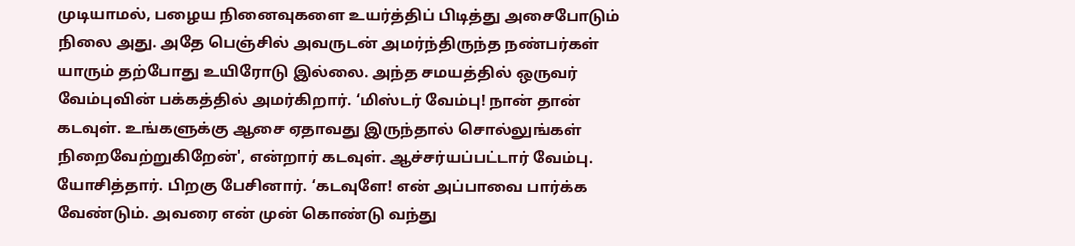முடியாமல், பழைய நினைவுகளை உயர்த்திப் பிடித்து அசைபோடும் நிலை அது. அதே பெஞ்சில் அவருடன் அமர்ந்திருந்த நண்பர்கள் யாரும் தற்போது உயிரோடு இல்லை. அந்த சமயத்தில் ஒருவர் வேம்புவின் பக்கத்தில் அமர்கிறார். ‘மிஸ்டர் வேம்பு! நான் தான் கடவுள். உங்களுக்கு ஆசை ஏதாவது இருந்தால் சொல்லுங்கள் நிறைவேற்றுகிறேன்', என்றார் கடவுள். ஆச்சர்யப்பட்டார் வேம்பு. யோசித்தார். பிறகு பேசினார். ‘கடவுளே! என் அப்பாவை பார்க்க வேண்டும். அவரை என் முன் கொண்டு வந்து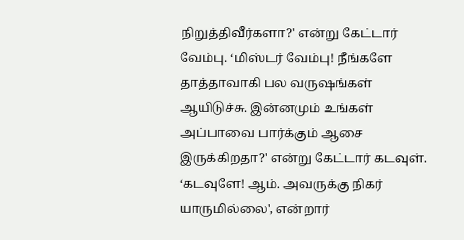நிறுத்திவீர்களா?' என்று கேட்டார் வேம்பு. ‘மிஸ்டர் வேம்பு! நீங்களே தாத்தாவாகி பல வருஷங்கள் ஆயிடுச்சு. இன்னமும் உங்கள் அப்பாவை பார்க்கும் ஆசை இருக்கிறதா?' என்று கேட்டார் கடவுள். ‘கடவுளே! ஆம். அவருக்கு நிகர் யாருமில்லை', என்றார்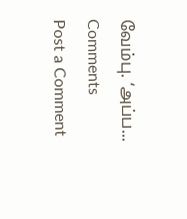வேம்பு. ‘அப்ப...
Comments
Post a Comment